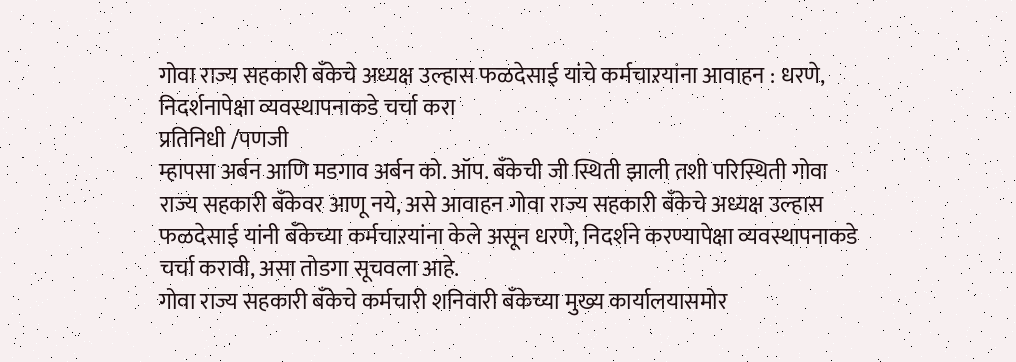गोवा राज्य सहकारी बँकेचे अध्यक्ष उल्हास फळदेसाई यांचे कर्मचाऱयांना आवाहन : धरणे, निदर्शनापेक्षा व्यवस्थापनाकडे चर्चा करा
प्रतिनिधी /पणजी
म्हापसा अर्बन आणि मडगाव अर्बन को. ऑप. बँकेची जी स्थिती झाली तशी परिस्थिती गोवा राज्य सहकारी बँकेवर आणू नये, असे आवाहन गोवा राज्य सहकारी बँकेचे अध्यक्ष उल्हास फळदेसाई यांनी बँकेच्या कर्मचाऱयांना केले असून धरणे, निदर्शने करण्यापेक्षा व्यवस्थापनाकडे चर्चा करावी, असा तोडगा सूचवला आहे.
गोवा राज्य सहकारी बँकेचे कर्मचारी शनिवारी बँकेच्या मुख्य कार्यालयासमोर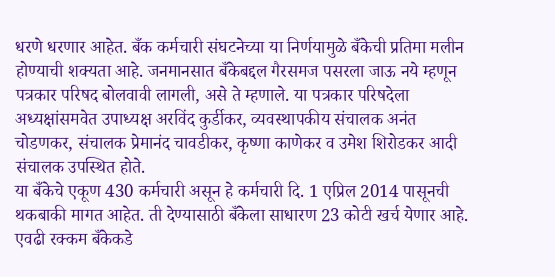धरणे धरणार आहेत. बँक कर्मचारी संघटनेच्या या निर्णयामुळे बँकेची प्रतिमा मलीन होण्याची शक्यता आहे. जनमानसात बँकेबद्दल गैरसमज पसरला जाऊ नये म्हणून पत्रकार परिषद बोलवावी लागली, असे ते म्हणाले. या पत्रकार परिषदेला अध्यक्षांसमवेत उपाध्यक्ष अरविंद कुर्डीकर, व्यवस्थापकीय संचालक अनंत चोडणकर, संचालक प्रेमानंद चावडीकर, कृष्णा काणेकर व उमेश शिरोडकर आदी संचालक उपस्थित होते.
या बँकेचे एकूण 430 कर्मचारी असून हे कर्मचारी दि. 1 एप्रिल 2014 पासूनची थकबाकी मागत आहेत. ती देण्यासाठी बँकेला साधारण 23 कोटी खर्च येणार आहे. एवढी रक्कम बँकेकडे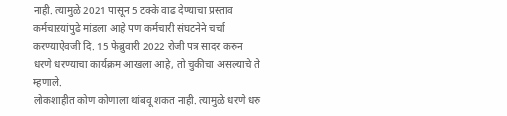नाही. त्यामुळे 2021 पासून 5 टक्के वाढ देण्याचा प्रस्ताव कर्मचाऱयांपुढे मांडला आहे पण कर्मचारी संघटनेने चर्चा करण्याऐवजी दि. 15 फेब्रुवारी 2022 रोजी पत्र सादर करुन धरणे धरण्याचा कार्यक्रम आखला आहे, तो चुकीचा असल्याचे ते म्हणाले.
लोकशाहीत कोण कोणाला थांबवू शकत नाही. त्यामुळे धरणे धरु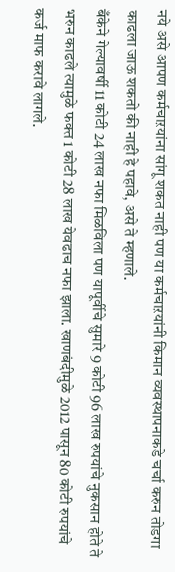नये असे आपण कर्मचाऱयांना सांगू शकत नाही पण या कर्मचाऱयांनी किमान व्यवस्थापनाकडे चर्चा करुन तोडगा काढला जाऊ शकतो की नाही हे पहावे, असे ते म्हणाले.
बँकेने गेल्यावर्षी 11 कोटी 24 लाख नफा मिळविला पण यापूर्वीचे सुमारे 9 कोटी 96 लाख रुपयांचे नुकसान होते ते भरुन काढले त्यामुळे फक्त 1 कोटी 28 लाख येवढाच नफा झाला. खाणबंदीमुळे 2012 पासून 80 कोटी रुपयांचे कर्ज माफ करावे लागले.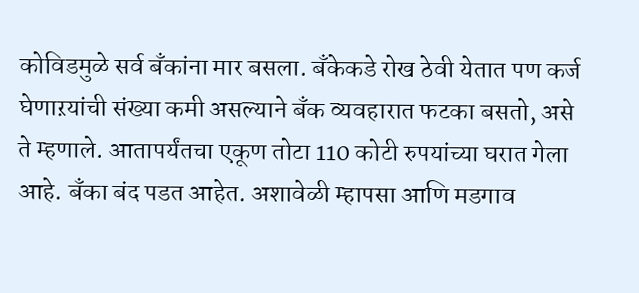कोविडमुळे सर्व बँकांना मार बसला. बँकेकडे रोख ठेवी येतात पण कर्ज घेणाऱयांची संख्या कमी असल्याने बँक व्यवहारात फटका बसतो, असे ते म्हणाले. आतापर्यंतचा एकूण तोटा 110 कोटी रुपयांच्या घरात गेला आहे. बँका बंद पडत आहेत. अशावेळी म्हापसा आणि मडगाव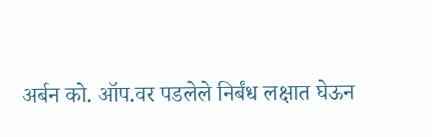अर्बन को. ऑप.वर पडलेले निर्बंध लक्षात घेऊन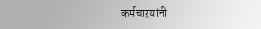कर्मचाऱयांनी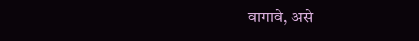वागावे, असे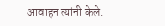आवाहन त्यांनी केले.